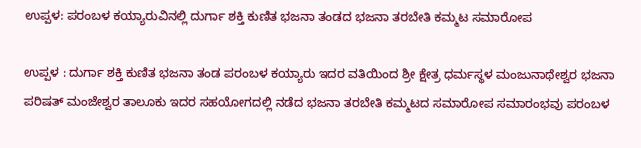ಉಪ್ಪಳ: ಪರಂಬಳ ಕಯ್ಯಾರುವಿನಲ್ಲಿ ದುರ್ಗಾ ಶಕ್ತಿ ಕುಣಿತ ಭಜನಾ ತಂಡದ ಭಜನಾ ತರಬೇತಿ ಕಮ್ಮಟ ಸಮಾರೋಪ

ಉಪ್ಪಳ : ದುರ್ಗಾ ಶಕ್ತಿ ಕುಣಿತ ಭಜನಾ ತಂಡ ಪರಂಬಳ ಕಯ್ಯಾರು ಇದರ ವತಿಯಿಂದ ಶ್ರೀ ಕ್ಷೇತ್ರ ಧರ್ಮಸ್ಥಳ ಮಂಜುನಾಥೇಶ್ವರ ಭಜನಾ ಪರಿಷತ್ ಮಂಜೇಶ್ವರ ತಾಲೂಕು ಇದರ ಸಹಯೋಗದಲ್ಲಿ ನಡೆದ ಭಜನಾ ತರಬೇತಿ ಕಮ್ಮಟದ ಸಮಾರೋಪ ಸಮಾರಂಭವು ಪರಂಬಳ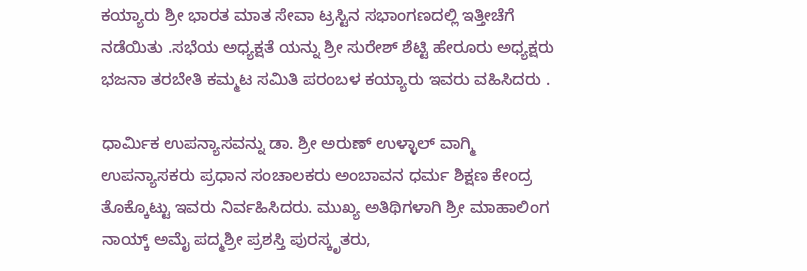ಕಯ್ಯಾರು ಶ್ರೀ ಭಾರತ ಮಾತ ಸೇವಾ ಟ್ರಸ್ಟಿನ ಸಭಾಂಗಣದಲ್ಲಿ ಇತ್ತೀಚೆಗೆ ನಡೆಯಿತು .ಸಭೆಯ ಅಧ್ಯಕ್ಷತೆ ಯನ್ನು ಶ್ರೀ ಸುರೇಶ್ ಶೆಟ್ಟಿ ಹೇರೂರು ಅಧ್ಯಕ್ಷರು ಭಜನಾ ತರಬೇತಿ ಕಮ್ಮಟ ಸಮಿತಿ ಪರಂಬಳ ಕಯ್ಯಾರು ಇವರು ವಹಿಸಿದರು .

ಧಾರ್ಮಿಕ ಉಪನ್ಯಾಸವನ್ನು ಡಾ. ಶ್ರೀ ಅರುಣ್ ಉಳ್ಳಾಲ್ ವಾಗ್ಮಿ ಉಪನ್ಯಾಸಕರು ಪ್ರಧಾನ ಸಂಚಾಲಕರು ಅಂಬಾವನ ಧರ್ಮ ಶಿಕ್ಷಣ ಕೇಂದ್ರ ತೊಕ್ಕೊಟ್ಟು ಇವರು ನಿರ್ವಹಿಸಿದರು. ಮುಖ್ಯ ಅತಿಥಿಗಳಾಗಿ ಶ್ರೀ ಮಾಹಾಲಿಂಗ ನಾಯ್ಕ್ ಅಮೈ ಪದ್ಮಶ್ರೀ ಪ್ರಶಸ್ತಿ ಪುರಸ್ಕೃತರು,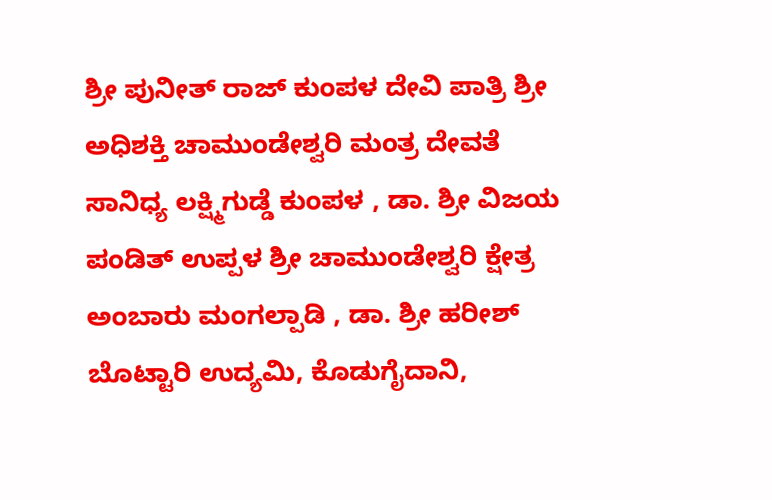ಶ್ರೀ ಪುನೀತ್ ರಾಜ್ ಕುಂಪಳ ದೇವಿ ಪಾತ್ರಿ ಶ್ರೀ ಅಧಿಶಕ್ತಿ ಚಾಮುಂಡೇಶ್ವರಿ ಮಂತ್ರ ದೇವತೆ ಸಾನಿಧ್ಯ ಲಕ್ಷ್ಮಿಗುಡ್ಡೆ ಕುಂಪಳ , ಡಾ. ಶ್ರೀ ವಿಜಯ ಪಂಡಿತ್ ಉಪ್ಪಳ ಶ್ರೀ ಚಾಮುಂಡೇಶ್ವರಿ ಕ್ಷೇತ್ರ ಅಂಬಾರು ಮಂಗಲ್ಪಾಡಿ , ಡಾ. ಶ್ರೀ ಹರೀಶ್ ಬೊಟ್ಟಾರಿ ಉದ್ಯಮಿ, ಕೊಡುಗೈದಾನಿ,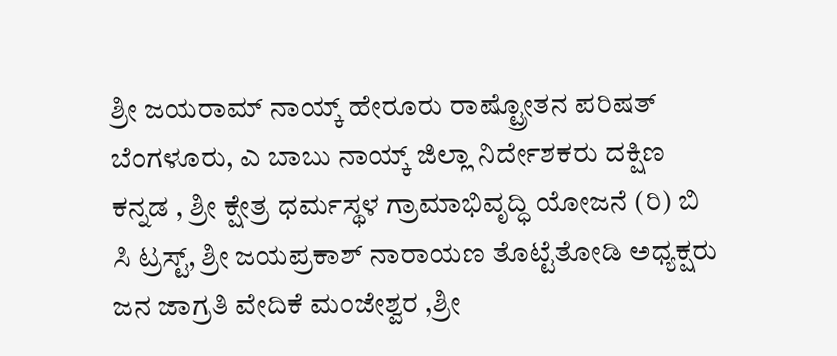ಶ್ರೀ ಜಯರಾಮ್ ನಾಯ್ಕ್ ಹೇರೂರು ರಾಷ್ಟ್ರೋತನ ಪರಿಷತ್ ಬೆಂಗಳೂರು, ಎ ಬಾಬು ನಾಯ್ಕ್ ಜಿಲ್ಲಾ ನಿರ್ದೇಶಕರು ದಕ್ಷಿಣ ಕನ್ನಡ , ಶ್ರೀ ಕ್ಷೇತ್ರ ಧರ್ಮಸ್ಥಳ ಗ್ರಾಮಾಭಿವೃದ್ಧಿ ಯೋಜನೆ (ರಿ) ಬಿ ಸಿ ಟ್ರಸ್ಟ್, ಶ್ರೀ ಜಯಪ್ರಕಾಶ್ ನಾರಾಯಣ ತೊಟ್ಟೆತೋಡಿ ಅಧ್ಯಕ್ಷರು ಜನ ಜಾಗ್ರತಿ ವೇದಿಕೆ ಮಂಜೇಶ್ವರ ,ಶ್ರೀ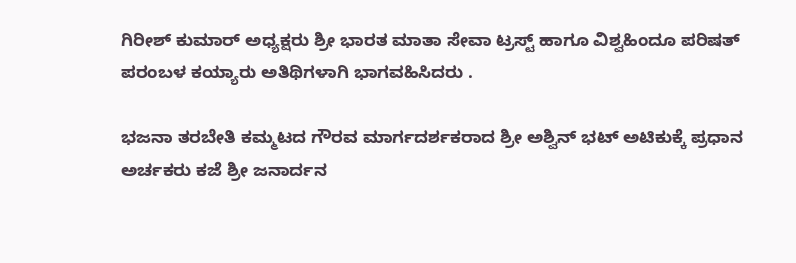ಗಿರೀಶ್ ಕುಮಾರ್ ಅಧ್ಯಕ್ಷರು ಶ್ರೀ ಭಾರತ ಮಾತಾ ಸೇವಾ ಟ್ರಸ್ಟ್ ಹಾಗೂ ವಿಶ್ವಹಿಂದೂ ಪರಿಷತ್ ಪರಂಬಳ ಕಯ್ಯಾರು ಅತಿಥಿಗಳಾಗಿ ಭಾಗವಹಿಸಿದರು .

ಭಜನಾ ತರಬೇತಿ ಕಮ್ಮಟದ ಗೌರವ ಮಾರ್ಗದರ್ಶಕರಾದ ಶ್ರೀ ಅಶ್ವಿನ್ ಭಟ್ ಅಟಿಕುಕ್ಕೆ ಪ್ರಧಾನ ಅರ್ಚಕರು ಕಜೆ ಶ್ರೀ ಜನಾರ್ದನ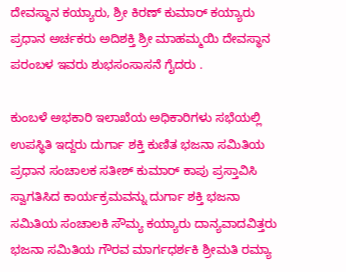ದೇವಸ್ಥಾನ ಕಯ್ಯಾರು, ಶ್ರೀ ಕಿರಣ್ ಕುಮಾರ್ ಕಯ್ಯಾರು ಪ್ರಧಾನ ಅರ್ಚಕರು ಅದಿಶಕ್ತಿ ಶ್ರೀ ಮಾಹಮ್ಮಯಿ ದೇವಸ್ಥಾನ ಪರಂಬಳ ಇವರು ಶುಭಸಂಸಾಸನೆ ಗೈದರು .

ಕುಂಬಳೆ ಅಭಕಾರಿ ಇಲಾಖೆಯ ಅಧಿಕಾರಿಗಳು ಸಭೆಯಲ್ಲಿ ಉಪಸ್ಥಿತಿ ಇದ್ದರು ದುರ್ಗಾ ಶಕ್ತಿ ಕುಣಿತ ಭಜನಾ ಸಮಿತಿಯ ಪ್ರಧಾನ ಸಂಚಾಲಕ ಸತೀಶ್ ಕುಮಾರ್ ಕಾಪು ಪ್ರಸ್ತಾವಿಸಿ ಸ್ವಾಗತಿಸಿದ ಕಾರ್ಯಕ್ರಮವನ್ನು ದುರ್ಗಾ ಶಕ್ತಿ ಭಜನಾ ಸಮಿತಿಯ ಸಂಚಾಲಕಿ ಸೌಮ್ಯ ಕಯ್ಯಾರು ದಾನ್ಯವಾದವಿತ್ತರು ಭಜನಾ ಸಮಿತಿಯ ಗೌರವ ಮಾರ್ಗಧರ್ಶಕಿ ಶ್ರೀಮತಿ ರಮ್ಯಾ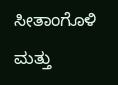ಸೀತಾಂಗೊಳಿ ಮತ್ತು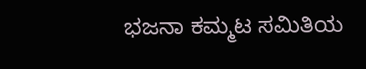ಭಜನಾ ಕಮ್ಮಟ ಸಮಿತಿಯ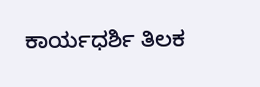ಕಾರ್ಯಧರ್ಶಿ ತಿಲಕ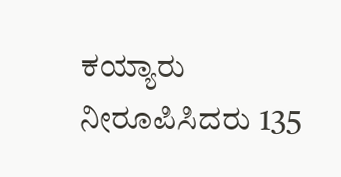ಕಯ್ಯಾರು ನೀರೂಪಿಸಿದರು 135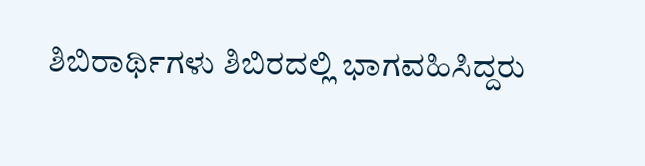ಶಿಬಿರಾರ್ಥಿಗಳು ಶಿಬಿರದಲ್ಲಿ ಭಾಗವಹಿಸಿದ್ದರು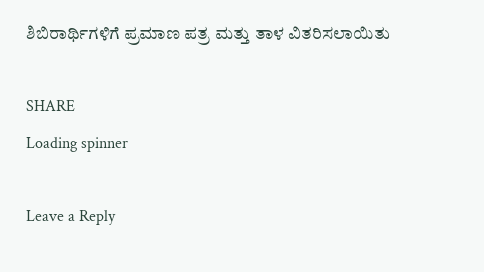ಶಿಬಿರಾರ್ಥಿಗಳಿಗೆ ಪ್ರಮಾಣ ಪತ್ರ ಮತ್ತು ತಾಳ ವಿತರಿಸಲಾಯಿತು

SHARE
Loading spinner

Leave a Reply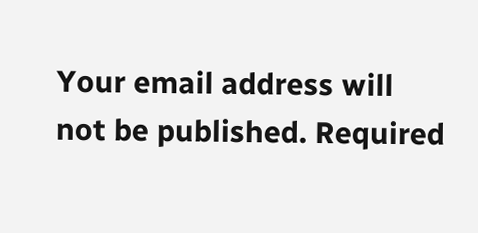Your email address will not be published. Required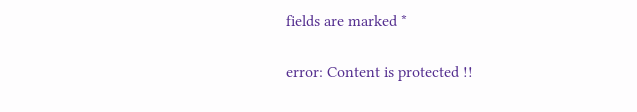fields are marked *

error: Content is protected !!